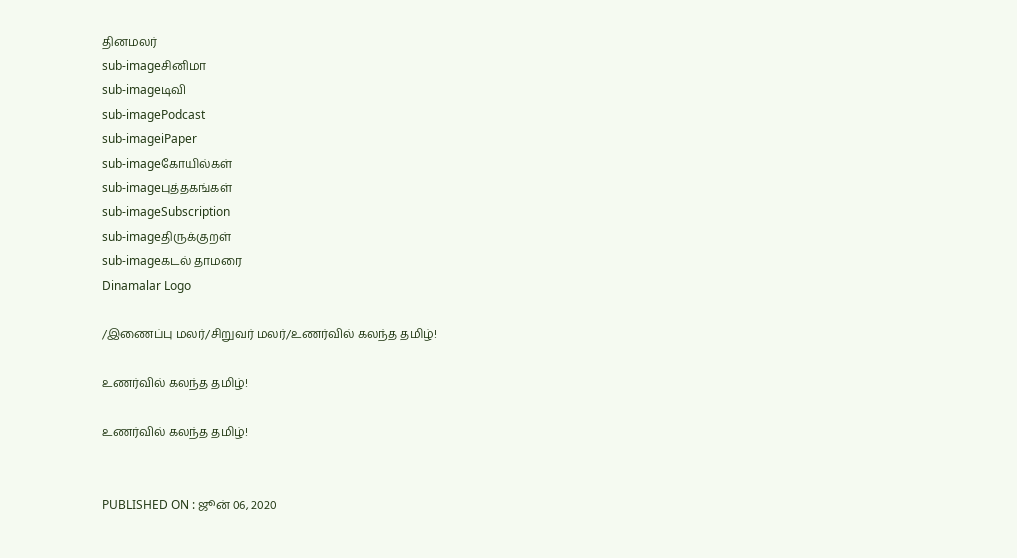தினமலர்
sub-imageசினிமா
sub-imageடிவி
sub-imagePodcast
sub-imageiPaper
sub-imageகோயில்கள்
sub-imageபுத்தகங்கள்
sub-imageSubscription
sub-imageதிருக்குறள்
sub-imageகடல் தாமரை
Dinamalar Logo

/இணைப்பு மலர்/சிறுவர் மலர்/உணர்வில் கலந்த தமிழ்!

உணர்வில் கலந்த தமிழ்!

உணர்வில் கலந்த தமிழ்!


PUBLISHED ON : ஜூன் 06, 2020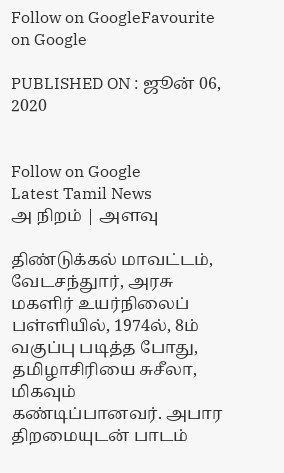Follow on GoogleFavourite on Google

PUBLISHED ON : ஜூன் 06, 2020


Follow on Google
Latest Tamil News
அ நிறம் | அளவு

திண்டுக்கல் மாவட்டம், வேடசந்துார், அரசு மகளிர் உயர்நிலைப் பள்ளியில், 1974ல், 8ம் வகுப்பு படித்த போது, தமிழாசிரியை சுசீலா, மிகவும் கண்டிப்பானவர். அபார திறமையுடன் பாடம்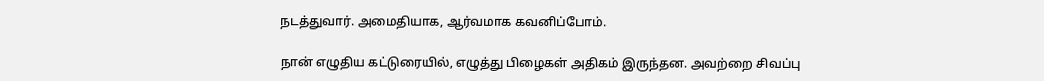நடத்துவார். அமைதியாக, ஆர்வமாக கவனிப்போம்.

நான் எழுதிய கட்டுரையில், எழுத்து பிழைகள் அதிகம் இருந்தன. அவற்றை சிவப்பு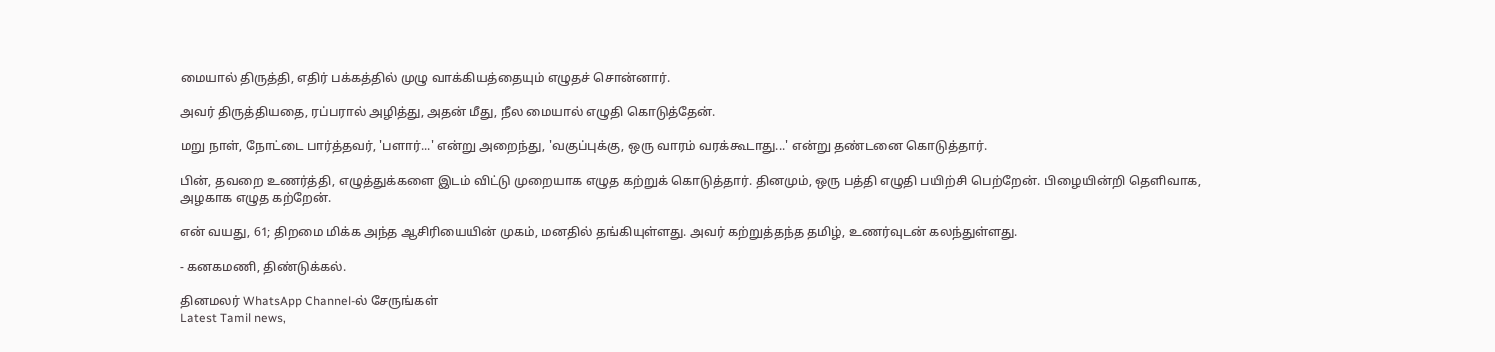மையால் திருத்தி, எதிர் பக்கத்தில் முழு வாக்கியத்தையும் எழுதச் சொன்னார்.

அவர் திருத்தியதை, ரப்பரால் அழித்து, அதன் மீது, நீல மையால் எழுதி கொடுத்தேன்.

மறு நாள், நோட்டை பார்த்தவர், 'பளார்...' என்று அறைந்து, 'வகுப்புக்கு, ஒரு வாரம் வரக்கூடாது...' என்று தண்டனை கொடுத்தார்.

பின், தவறை உணர்த்தி, எழுத்துக்களை இடம் விட்டு முறையாக எழுத கற்றுக் கொடுத்தார். தினமும், ஒரு பத்தி எழுதி பயிற்சி பெற்றேன். பிழையின்றி தெளிவாக, அழகாக எழுத கற்றேன்.

என் வயது, 61; திறமை மிக்க அந்த ஆசிரியையின் முகம், மனதில் தங்கியுள்ளது. அவர் கற்றுத்தந்த தமிழ், உணர்வுடன் கலந்துள்ளது.

- கனகமணி, திண்டுக்கல்.

தினமலர் WhatsApp Channel-ல் சேருங்கள்
Latest Tamil news,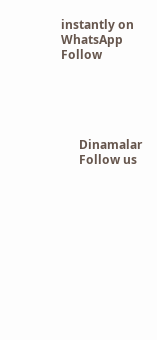instantly on WhatsApp
Follow





      Dinamalar
      Follow us